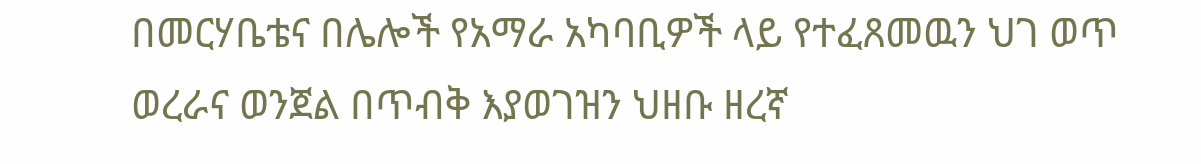በመርሃቤቴና በሌሎች የአማራ አካባቢዎች ላይ የተፈጸመዉን ህገ ወጥ ወረራና ወንጀል በጥብቅ እያወገዝን ህዘቡ ዘረኛ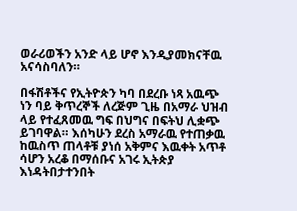ወራሪወችን አንድ ላይ ሆኖ እንዲያመክናቸዉ አናሳስባለን።

በፋሽቶችና የኢትዮጵን ካባ በደረቡ ነጻ አዉጭ ነን ባይ ቅጥረኞች ለረጅም ጊዜ በአማራ ህዝብ ላይ የተፈጸመዉ ግፍ በህግና በፍትህ ሊቋጭ ይገባዋል። እሰካሁን ደረስ አማራዉ የተጠቃዉ ከዉስጥ ጠላቶቹ ያነሰ አቅምና እዉቀት አጥቶ ሳሆን አረቆ በማሰቡና አገሩ ኢትጵያ እነዳትበታተንበት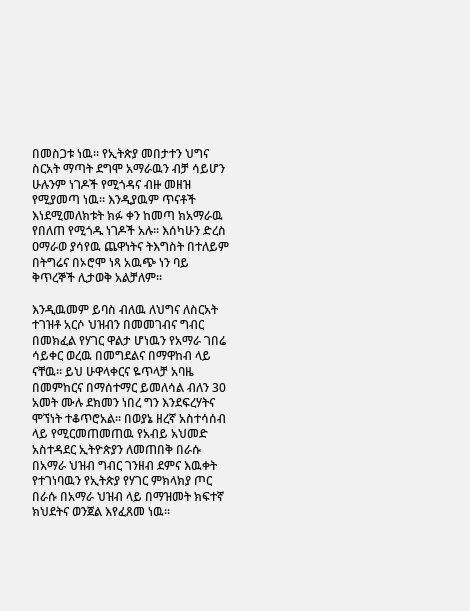በመስጋቱ ነዉ። የኢትጵያ መበታተን ህግና ስርአት ማጣት ደግሞ አማራዉን ብቻ ሳይሆን ሁሉንም ነገዶች የሚጎዳና ብዙ መዘዝ የሚያመጣ ነዉ። እንዲያዉም ጥናቶች እነደሚመለክቱት ክፉ ቀን ከመጣ ክአማራዉ የበለጠ የሚጎዱ ነገዶች አሉ፡፡ እሰካሁን ድረስ ዐማራወ ያሳየዉ ጨዋነትና ትእግስት በተለይም በትግሬና በኦሮሞ ነጻ አዉጭ ነን ባይ ቅጥረኞች ሊታወቅ አልቻለም፡፡

እንዲዉመም ይባስ ብለዉ ለህግና ለስርአት ተገዝቶ አርሶ ህዝብን በመመገብና ግብር በመክፈል የሃገር ዋልታ ሆነዉን የአማራ ገበሬ ሳይቀር ወረዉ በመግደልና በማዋከብ ላይ ናቸዉ። ይህ ሁዋላቀርና ዬጥላቻ አባዜ በመምከርና በማሰተማር ይመለሳል ብለን 30 አመት ሙሉ ደክመን ነበረ ግን እንደፍረሃትና ሞኘነት ተቆጥሮአል። በወያኔ ዘረኛ አስተሳሰብ ላይ የሚርመጠመጠዉ የአብይ አህመድ አስተዳደር ኢትዮጵያን ለመጠበቅ በራሱ በአማራ ህዝብ ግብር ገንዘብ ደምና እዉቀት የተገነባዉን የኢትጵያ የሃገር ምክላክያ ጦር በራሱ በአማራ ህዝብ ላይ በማዝመት ክፍተኛ ክህደትና ወንጀል እየፈጸመ ነዉ።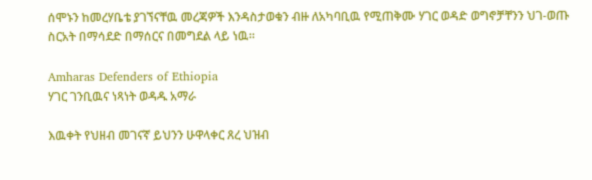ሰሞኑን ከመረሃቤቴ ያገኘናቸዉ መረጃዎች እንዳስታወቁን ብዙ ለአካባቢዉ የሚጠቅሙ ሃገር ወዳድ ወግኖቻቸንን ህገ-ወጡ ስርአት በማሳደድ በማሰርና በመግደል ላይ ነዉ።

Amharas Defenders of Ethiopia
ሃገር ገንቢዉና ነጻነት ወዳዱ አማራ

እዉቀት የህዘብ መገናኛ ይህንን ሁዋላቀር ጸረ ህዝብ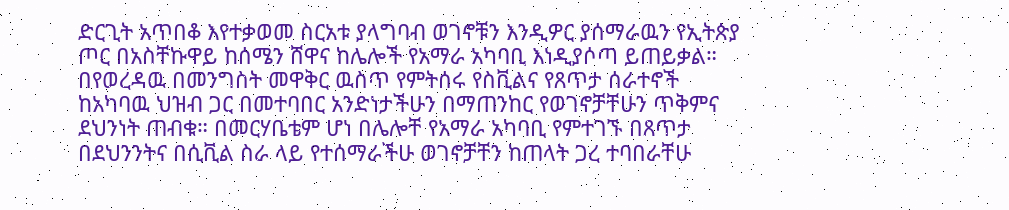ድርጊት አጥበቆ እየተቃወመ ስርአቱ ያላግባብ ወገኖቹን እንዲዎር ያሰማራዉን የኢትጵያ ጦር በአስቸኩዋይ ከሰሜን ሸዋና ከሌሎች የአማራ አካባቢ እነዲያሶጣ ይጠይቃል። በየወረዳዉ በመንግስት መዋቅር ዉስጥ የምትሰሩ የስቪልና የጸጥታ ሰራተኖች ከአካባዉ ህዝብ ጋር በመተባበር አንድነታችሁን በማጠንከር የወገኖቻቸሁን ጥቅምና ደህንነት ጠብቁ። በመርሃቤቴም ሆነ በሌሎቸ የአማራ አካባቢ የምተገኙ በጸጥታ በደህንንትና በሲቪል ስራ ላይ የተሰማራችሁ ወገኖቻቸን ከጠላት ጋረ ተባበራቸሁ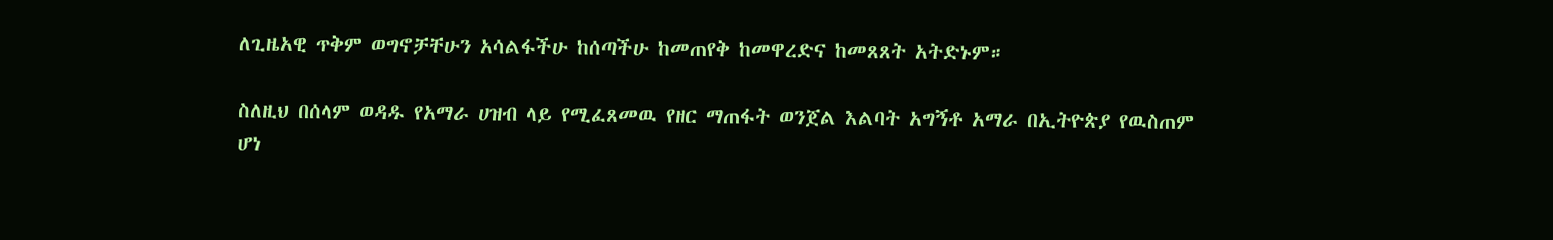ለጊዜአዊ ጥቅም ወግኖቻቸሁን አሳልፋችሁ ከሰጣችሁ ከመጠየቅ ከመዋረድና ከመጸጸት አትድኑም።

ስለዚህ በሰላም ወዳዱ የአማራ ሀዝብ ላይ የሚፈጸመዉ የዘር ማጠፋት ወንጀል እልባት አግኝቶ አማራ በኢትዮጵያ የዉስጠም ሆነ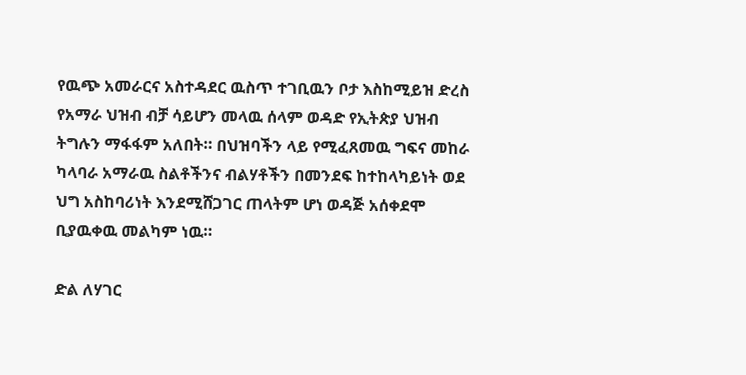የዉጭ አመራርና አስተዳደር ዉስጥ ተገቢዉን ቦታ እስከሚይዝ ድረስ የአማራ ህዝብ ብቻ ሳይሆን መላዉ ሰላም ወዳድ የኢትጵያ ህዝብ ትግሉን ማፋፋም አለበት። በህዝባችን ላይ የሚፈጸመዉ ግፍና መከራ ካላባራ አማራዉ ስልቶችንና ብልሃቶችን በመንደፍ ከተከላካይነት ወደ ህግ አስከባሪነት እንደሚሸጋገር ጠላትም ሆነ ወዳጅ አሰቀደሞ ቢያዉቀዉ መልካም ነዉ።

ድል ለሃገር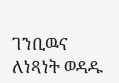ገንቢዉና ለነጻነት ወዳዱ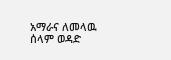አማራና ለመላዉ ሰላም ወዳድ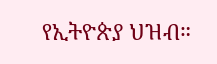የኢትዮጵያ ህዝብ።